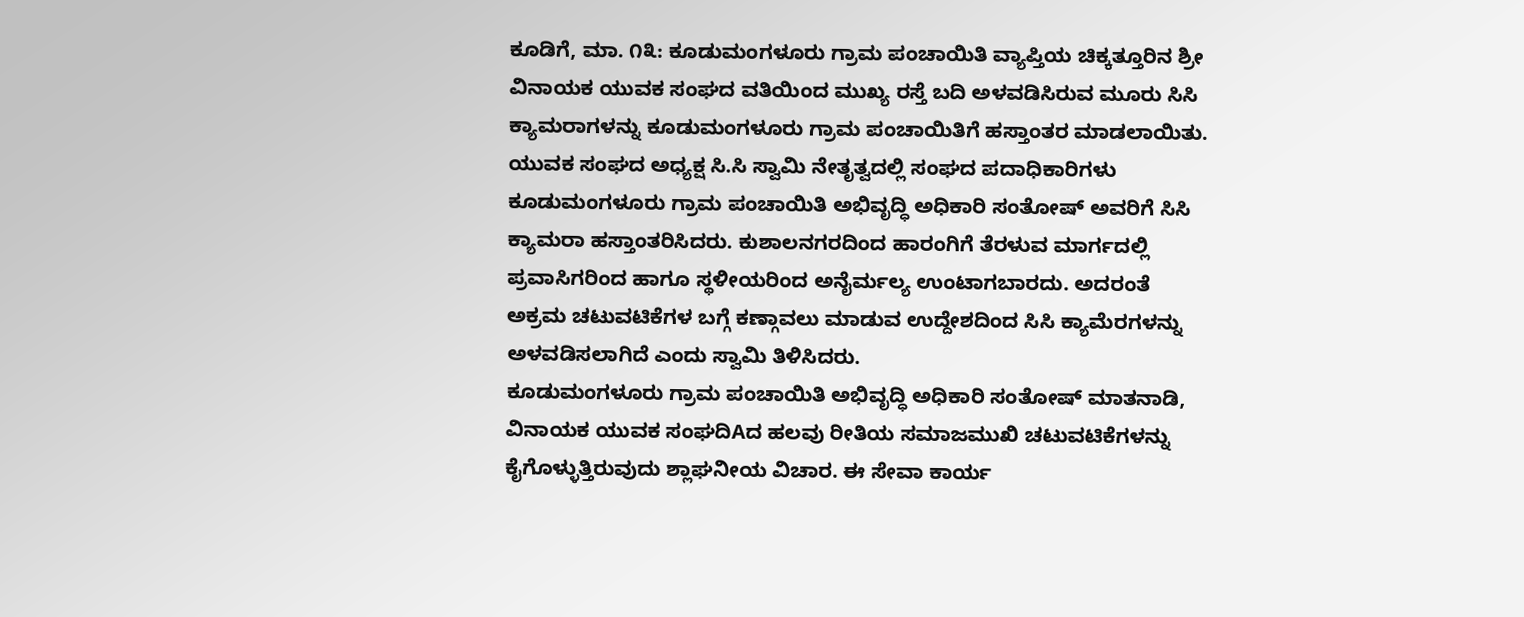ಕೂಡಿಗೆ, ಮಾ. ೧೩: ಕೂಡುಮಂಗಳೂರು ಗ್ರಾಮ ಪಂಚಾಯಿತಿ ವ್ಯಾಪ್ತಿಯ ಚಿಕ್ಕತ್ತೂರಿನ ಶ್ರೀ ವಿನಾಯಕ ಯುವಕ ಸಂಘದ ವತಿಯಿಂದ ಮುಖ್ಯ ರಸ್ತೆ ಬದಿ ಅಳವಡಿಸಿರುವ ಮೂರು ಸಿಸಿ ಕ್ಯಾಮರಾಗಳನ್ನು ಕೂಡುಮಂಗಳೂರು ಗ್ರಾಮ ಪಂಚಾಯಿತಿಗೆ ಹಸ್ತಾಂತರ ಮಾಡಲಾಯಿತು.
ಯುವಕ ಸಂಘದ ಅಧ್ಯಕ್ಷ ಸಿ.ಸಿ ಸ್ವಾಮಿ ನೇತೃತ್ವದಲ್ಲಿ ಸಂಘದ ಪದಾಧಿಕಾರಿಗಳು ಕೂಡುಮಂಗಳೂರು ಗ್ರಾಮ ಪಂಚಾಯಿತಿ ಅಭಿವೃದ್ಧಿ ಅಧಿಕಾರಿ ಸಂತೋಷ್ ಅವರಿಗೆ ಸಿಸಿ ಕ್ಯಾಮರಾ ಹಸ್ತಾಂತರಿಸಿದರು. ಕುಶಾಲನಗರದಿಂದ ಹಾರಂಗಿಗೆ ತೆರಳುವ ಮಾರ್ಗದಲ್ಲಿ ಪ್ರವಾಸಿಗರಿಂದ ಹಾಗೂ ಸ್ಥಳೀಯರಿಂದ ಅನೈರ್ಮಲ್ಯ ಉಂಟಾಗಬಾರದು. ಅದರಂತೆ ಅಕ್ರಮ ಚಟುವಟಿಕೆಗಳ ಬಗ್ಗೆ ಕಣ್ಗಾವಲು ಮಾಡುವ ಉದ್ದೇಶದಿಂದ ಸಿಸಿ ಕ್ಯಾಮೆರಗಳನ್ನು ಅಳವಡಿಸಲಾಗಿದೆ ಎಂದು ಸ್ವಾಮಿ ತಿಳಿಸಿದರು.
ಕೂಡುಮಂಗಳೂರು ಗ್ರಾಮ ಪಂಚಾಯಿತಿ ಅಭಿವೃದ್ಧಿ ಅಧಿಕಾರಿ ಸಂತೋಷ್ ಮಾತನಾಡಿ, ವಿನಾಯಕ ಯುವಕ ಸಂಘದಿAದ ಹಲವು ರೀತಿಯ ಸಮಾಜಮುಖಿ ಚಟುವಟಿಕೆಗಳನ್ನು ಕೈಗೊಳ್ಳುತ್ತಿರುವುದು ಶ್ಲಾಘನೀಯ ವಿಚಾರ. ಈ ಸೇವಾ ಕಾರ್ಯ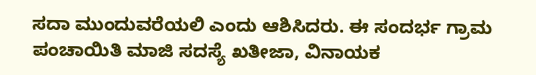ಸದಾ ಮುಂದುವರೆಯಲಿ ಎಂದು ಆಶಿಸಿದರು. ಈ ಸಂದರ್ಭ ಗ್ರಾಮ ಪಂಚಾಯಿತಿ ಮಾಜಿ ಸದಸ್ಯೆ ಖತೀಜಾ, ವಿನಾಯಕ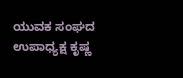ಯುವಕ ಸಂಘದ ಉಪಾಧ್ಯಕ್ಷ ಕೃಷ್ಣ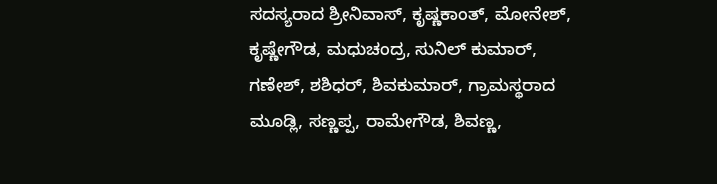ಸದಸ್ಯರಾದ ಶ್ರೀನಿವಾಸ್, ಕೃಷ್ಣಕಾಂತ್, ಮೋನೇಶ್, ಕೃಷ್ಣೇಗೌಡ, ಮಧುಚಂದ್ರ, ಸುನಿಲ್ ಕುಮಾರ್, ಗಣೇಶ್, ಶಶಿಧರ್, ಶಿವಕುಮಾರ್, ಗ್ರಾಮಸ್ಥರಾದ ಮೂಡ್ಲಿ, ಸಣ್ಣಪ್ಪ, ರಾಮೇಗೌಡ, ಶಿವಣ್ಣ,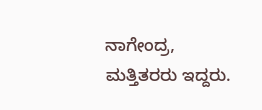ನಾಗೇಂದ್ರ, ಮತ್ತಿತರರು ಇದ್ದರು.